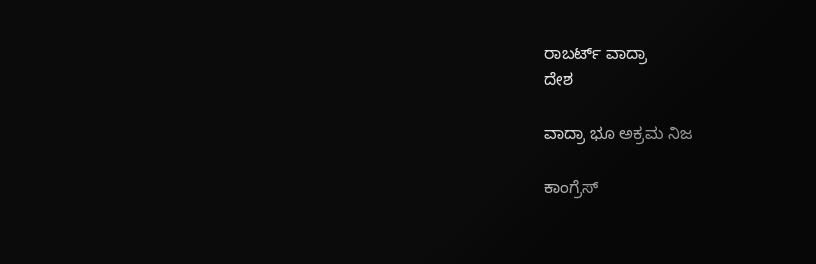ರಾಬರ್ಟ್ ವಾದ್ರಾ
ದೇಶ

ವಾದ್ರಾ ಭೂ ಅಕ್ರಮ ನಿಜ

ಕಾಂಗ್ರೆಸ್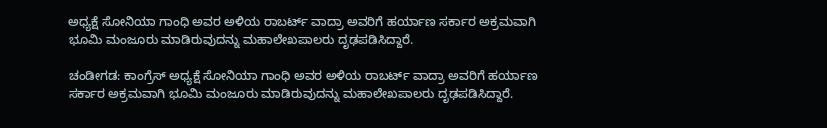ಅಧ್ಯಕ್ಷೆ ಸೋನಿಯಾ ಗಾಂಧಿ ಅವರ ಅಳಿಯ ರಾಬರ್ಟ್ ವಾದ್ರಾ ಅವರಿಗೆ ಹರ್ಯಾಣ ಸರ್ಕಾರ ಅಕ್ರಮವಾಗಿ ಭೂಮಿ ಮಂಜೂರು ಮಾಡಿರುವುದನ್ನು ಮಹಾಲೇಖಪಾಲರು ದೃಢಪಡಿಸಿದ್ದಾರೆ.

ಚಂಡೀಗಡ: ಕಾಂಗ್ರೆಸ್ ಅಧ್ಯಕ್ಷೆ ಸೋನಿಯಾ ಗಾಂಧಿ ಅವರ ಅಳಿಯ ರಾಬರ್ಟ್ ವಾದ್ರಾ ಅವರಿಗೆ ಹರ್ಯಾಣ ಸರ್ಕಾರ ಅಕ್ರಮವಾಗಿ ಭೂಮಿ ಮಂಜೂರು ಮಾಡಿರುವುದನ್ನು ಮಹಾಲೇಖಪಾಲರು ದೃಢಪಡಿಸಿದ್ದಾರೆ.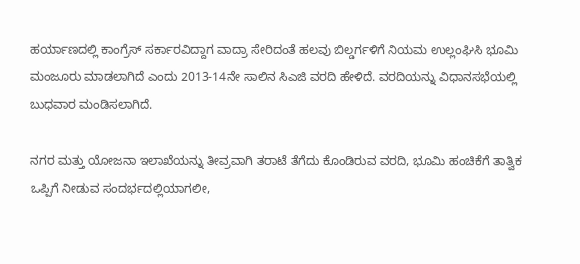ಹರ್ಯಾಣದಲ್ಲಿ ಕಾಂಗ್ರೆಸ್ ಸರ್ಕಾರವಿದ್ದಾಗ ವಾದ್ರಾ ಸೇರಿದಂತೆ ಹಲವು ಬಿಲ್ಡರ್ಗಳಿಗೆ ನಿಯಮ ಉಲ್ಲಂಘಿಸಿ ಭೂಮಿ ಮಂಜೂರು ಮಾಡಲಾಗಿದೆ ಎಂದು 2013-14ನೇ ಸಾಲಿನ ಸಿಎಜಿ ವರದಿ ಹೇಳಿದೆ. ವರದಿಯನ್ನು ವಿಧಾನಸಭೆಯಲ್ಲಿ ಬುಧವಾರ ಮಂಡಿಸಲಾಗಿದೆ.

ನಗರ ಮತ್ತು ಯೋಜನಾ ಇಲಾಖೆಯನ್ನು ತೀವ್ರವಾಗಿ ತರಾಟೆ ತೆಗೆದು ಕೊಂಡಿರುವ ವರದಿ, ಭೂಮಿ ಹಂಚಿಕೆಗೆ ತಾತ್ವಿಕ ಒಪ್ಪಿಗೆ ನೀಡುವ ಸಂದರ್ಭದಲ್ಲಿಯಾಗಲೀ,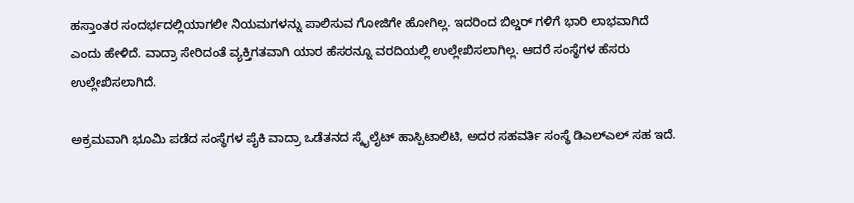ಹಸ್ತಾಂತರ ಸಂದರ್ಭದಲ್ಲಿಯಾಗಲೀ ನಿಯಮಗಳನ್ನು ಪಾಲಿಸುವ ಗೋಜಿಗೇ ಹೋಗಿಲ್ಲ. ಇದರಿಂದ ಬಿಲ್ಡರ್ ಗಳಿಗೆ ಭಾರಿ ಲಾಭವಾಗಿದೆ ಎಂದು ಹೇಳಿದೆ. ವಾದ್ರಾ ಸೇರಿದಂತೆ ವ್ಯಕ್ತಿಗತವಾಗಿ ಯಾರ ಹೆಸರನ್ನೂ ವರದಿಯಲ್ಲಿ ಉಲ್ಲೇಖಿಸಲಾಗಿಲ್ಲ. ಆದರೆ ಸಂಸ್ಥೆಗಳ ಹೆಸರು ಉಲ್ಲೇಖಿಸಲಾಗಿದೆ.

ಅಕ್ರಮವಾಗಿ ಭೂಮಿ ಪಡೆದ ಸಂಸ್ಥೆಗಳ ಪೈಕಿ ವಾದ್ರಾ ಒಡೆತನದ ಸ್ಕೈಲೈಟ್ ಹಾಸ್ಪಿಟಾಲಿಟಿ, ಅದರ ಸಹವರ್ತಿ ಸಂಸ್ಥೆ ಡಿಎಲ್‍ಎಲ್ ಸಹ ಇದೆ.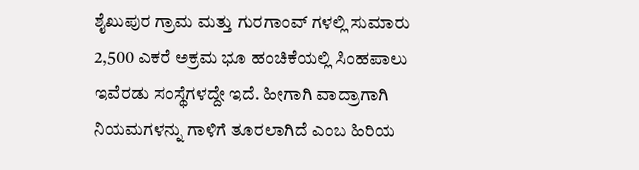ಶೈಖುಪುರ ಗ್ರಾಮ ಮತ್ತು ಗುರಗಾಂವ್ ಗಳಲ್ಲಿ ಸುಮಾರು 2,500 ಎಕರೆ ಅಕ್ರಮ ಭೂ ಹಂಚಿಕೆಯಲ್ಲಿ ಸಿಂಹಪಾಲು ಇವೆರಡು ಸಂಸ್ಥೆಗಳದ್ದೇ ಇದೆ. ಹೀಗಾಗಿ ವಾದ್ರಾಗಾಗಿ ನಿಯಮಗಳನ್ನು ಗಾಳಿಗೆ ತೂರಲಾಗಿದೆ ಎಂಬ ಹಿರಿಯ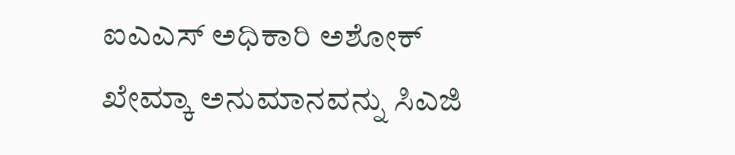ಐಎಎಸ್ ಅಧಿಕಾರಿ ಅಶೋಕ್ ಖೇಮ್ಕಾ ಅನುಮಾನವನ್ನು ಸಿಎಜಿ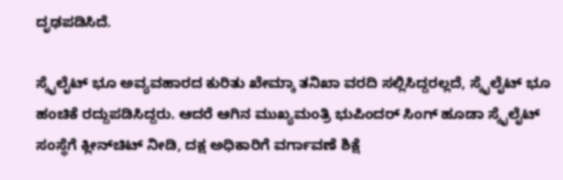ದೃಢಪಡಿಸಿದೆ.

ಸ್ಕೈಲೈಟ್ ಭೂ ಅವ್ಯವಹಾರದ ಕುರಿತು ಖೇಮ್ಕಾ ತನಿಖಾ ವರದಿ ಸಲ್ಲಿಸಿದ್ದರಲ್ಲದೆ, ಸ್ಕೈಲೈಟ್ ಭೂ ಹಂಚಿಕೆ ರದ್ದುಪಡಿಸಿದ್ದರು. ಆದರೆ ಆಗಿನ ಮುಖ್ಯಮಂತ್ರಿ ಭುಪಿಂದರ್ ಸಿಂಗ್ ಹೂಡಾ ಸ್ಕೈಲೈಟ್ ಸಂಸ್ಥೆಗೆ ಕ್ಲೀನ್‍ಚಿಟ್ ನೀಡಿ, ದಕ್ಷ ಅಧಿಕಾರಿಗೆ ವರ್ಗಾವಣೆ ಶಿಕ್ಷೆ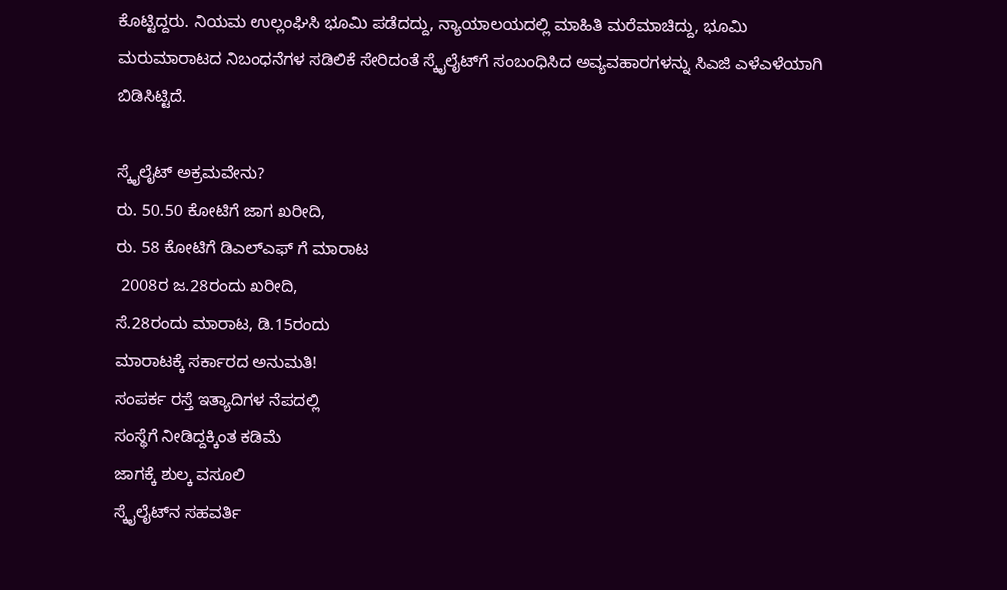ಕೊಟ್ಟಿದ್ದರು. ನಿಯಮ ಉಲ್ಲಂಘಿಸಿ ಭೂಮಿ ಪಡೆದದ್ದು, ನ್ಯಾಯಾಲಯದಲ್ಲಿ ಮಾಹಿತಿ ಮರೆಮಾಚಿದ್ದು, ಭೂಮಿ ಮರುಮಾರಾಟದ ನಿಬಂಧನೆಗಳ ಸಡಿಲಿಕೆ ಸೇರಿದಂತೆ ಸ್ಕೈಲೈಟ್‍ಗೆ ಸಂಬಂಧಿಸಿದ ಅವ್ಯವಹಾರಗಳನ್ನು ಸಿಎಜಿ ಎಳೆಎಳೆಯಾಗಿ ಬಿಡಿಸಿಟ್ಟಿದೆ.

ಸ್ಕೈಲೈಟ್ ಅಕ್ರಮವೇನು?
ರು. 50.50 ಕೋಟಿಗೆ ಜಾಗ ಖರೀದಿ,
ರು. 58 ಕೋಟಿಗೆ ಡಿಎಲ್‍ಎಫ್ ಗೆ ಮಾರಾಟ
 2008ರ ಜ.28ರಂದು ಖರೀದಿ,
ಸೆ.28ರಂದು ಮಾರಾಟ, ಡಿ.15ರಂದು
ಮಾರಾಟಕ್ಕೆ ಸರ್ಕಾರದ ಅನುಮತಿ!
ಸಂಪರ್ಕ ರಸ್ತೆ ಇತ್ಯಾದಿಗಳ ನೆಪದಲ್ಲಿ
ಸಂಸ್ಥೆಗೆ ನೀಡಿದ್ದಕ್ಕಿಂತ ಕಡಿಮೆ
ಜಾಗಕ್ಕೆ ಶುಲ್ಕ ವಸೂಲಿ
ಸ್ಕೈಲೈಟ್‍ನ ಸಹವರ್ತಿ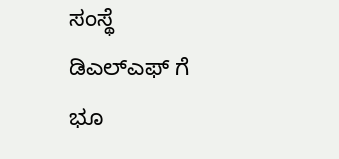ಸಂಸ್ಥೆ ಡಿಎಲ್ಎಫ್ ಗೆ ಭೂ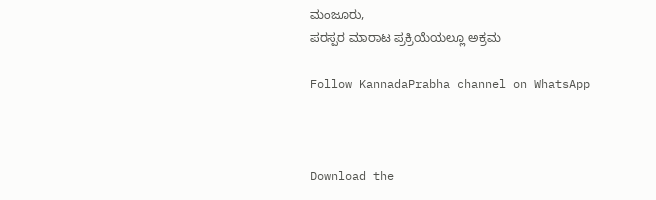ಮಂಜೂರು,
ಪರಸ್ಪರ ಮಾರಾಟ ಪ್ರಕ್ರಿಯೆಯಲ್ಲೂ ಅಕ್ರಮ

Follow KannadaPrabha channel on WhatsApp



Download the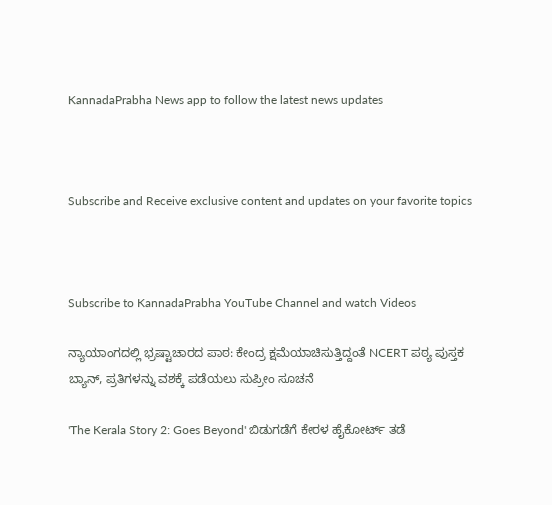KannadaPrabha News app to follow the latest news updates



Subscribe and Receive exclusive content and updates on your favorite topics



Subscribe to KannadaPrabha YouTube Channel and watch Videos

ನ್ಯಾಯಾಂಗದಲ್ಲಿ ಭ್ರಷ್ಟಾಚಾರದ ಪಾಠ: ಕೇಂದ್ರ ಕ್ಷಮೆಯಾಚಿಸುತ್ತಿದ್ದಂತೆ NCERT ಪಠ್ಯ ಪುಸ್ತಕ ಬ್ಯಾನ್, ಪ್ರತಿಗಳನ್ನು ವಶಕ್ಕೆ ಪಡೆಯಲು ಸುಪ್ರೀಂ ಸೂಚನೆ

'The Kerala Story 2: Goes Beyond' ಬಿಡುಗಡೆಗೆ ಕೇರಳ ಹೈಕೋರ್ಟ್ ತಡೆ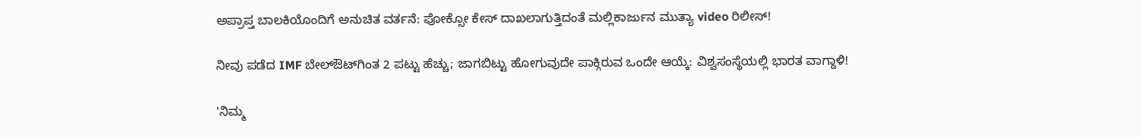ಅಪ್ರಾಪ್ತ ಬಾಲಕಿಯೊಂದಿಗೆ ಅನುಚಿತ ವರ್ತನೆ: ಪೋಕ್ಸೋ ಕೇಸ್ ದಾಖಲಾಗುತ್ತಿದಂತೆ ಮಲ್ಲಿಕಾರ್ಜುನ ಮುತ್ಯಾ video ರಿಲೀಸ್!

ನೀವು ಪಡೆದ IMF ಬೇಲ್ಔಟ್‌ಗಿಂತ 2 ಪಟ್ಟು ಹೆಚ್ಚು; ಜಾಗಬಿಟ್ಟು ಹೋಗುವುದೇ ಪಾಕ್ಗಿರುವ ಒಂದೇ ಆಯ್ಕೆ: ವಿಶ್ವಸಂಸ್ಥೆಯಲ್ಲಿ ಭಾರತ ವಾಗ್ದಾಳಿ!

'ನಿಮ್ಮ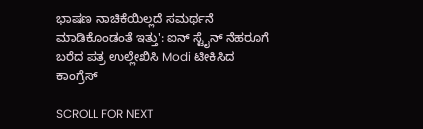ಭಾಷಣ ನಾಚಿಕೆಯಿಲ್ಲದೆ ಸಮರ್ಥನೆ ಮಾಡಿಕೊಂಡಂತೆ ಇತ್ತು': ಐನ್ ಸ್ಟೈನ್ ನೆಹರೂಗೆ ಬರೆದ ಪತ್ರ ಉಲ್ಲೇಖಿಸಿ Modi ಟೀಕಿಸಿದ ಕಾಂಗ್ರೆಸ್

SCROLL FOR NEXT